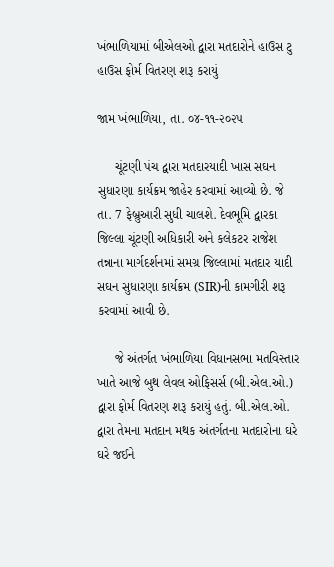ખંભાળિયામાં બીએલઓ દ્વારા મતદારોને હાઉસ ટુ હાઉસ ફોર્મ વિતરણ શરૂ કરાયું

જામ ખંભાળિયા, તા. ૦૪-૧૧-૨૦૨૫

     ચૂંટણી પંચ દ્વારા મતદારયાદી ખાસ સઘન સુધારણા કાર્યક્રમ જાહેર કરવામાં આવ્યો છે. જે તા. 7 ફેબ્રુઆરી સુધી ચાલશે. દેવભૂમિ દ્વારકા જિલ્લા ચૂંટણી અધિકારી અને કલેકટર રાજેશ તન્નાના માર્ગદર્શનમાં સમગ્ર જિલ્લામાં મતદાર યાદી સઘન સુધારણા કાર્યક્રમ (SIR)ની કામગીરી શરૂ કરવામાં આવી છે.

     જે અંતર્ગત ખંભાળિયા વિધાનસભા મતવિસ્તાર ખાતે આજે બુથ લેવલ ઓફિસર્સ (બી.એલ.ઓ.) દ્વારા ફોર્મ વિતરણ શરૂ કરાયું હતું. બી.એલ.ઓ. દ્વારા તેમના મતદાન મથક અંતર્ગતના મતદારોના ઘરે ઘરે જઈને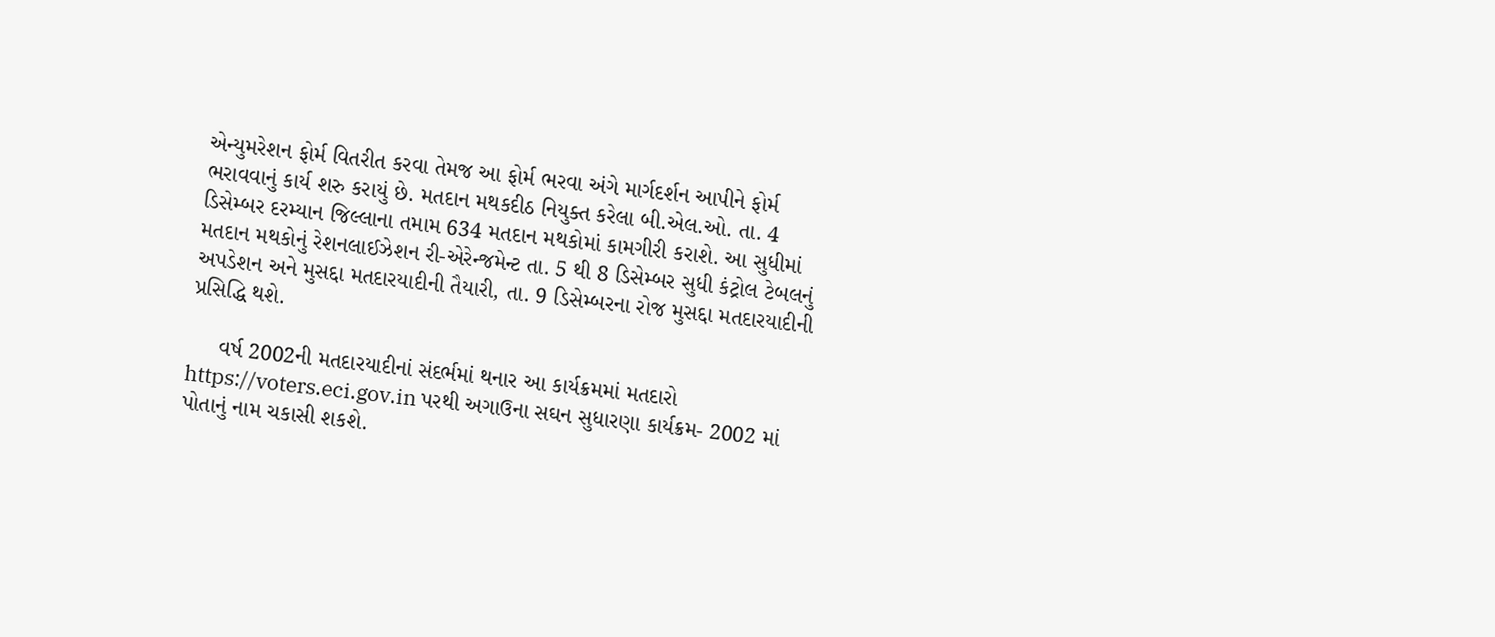એન્યુમરેશન ફોર્મ વિતરીત કરવા તેમજ આ ફોર્મ ભરવા અંગે માર્ગદર્શન આપીને ફોર્મ ભરાવવાનું કાર્ય શરુ કરાયું છે. મતદાન મથકદીઠ નિયુક્ત કરેલા બી.એલ.ઓ. તા. 4 ડિસેમ્બર દરમ્યાન જિલ્લાના તમામ 634 મતદાન મથકોમાં કામગીરી કરાશે. આ સુધીમાં મતદાન મથકોનું રેશનલાઈઝેશન રી-એરેન્જમેન્ટ તા. 5 થી 8 ડિસેમ્બર સુધી કંટ્રોલ ટેબલનું અપડેશન અને મુસદ્દા મતદારયાદીની તૈયારી, તા. 9 ડિસેમ્બરના રોજ મુસદ્દા મતદારયાદીની પ્રસિદ્ધિ થશે.

     વર્ષ 2002ની મતદારયાદીનાં સંદર્ભમાં થનાર આ કાર્યક્રમમાં મતદારો https://voters.eci.gov.in પરથી અગાઉના સઘન સુધારણા કાર્યક્રમ- 2002 માં પોતાનું નામ ચકાસી શકશે.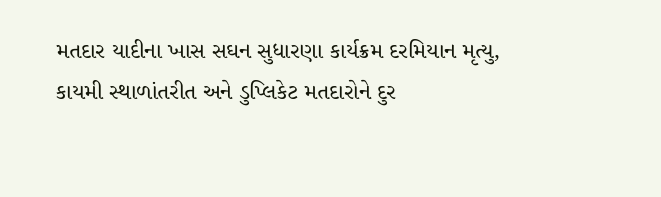મતદાર યાદીના ખાસ સઘન સુધારણા કાર્યક્રમ દરમિયાન મૃત્યુ, કાયમી સ્થાળાંતરીત અને ડુપ્લિકેટ મતદારોને દુર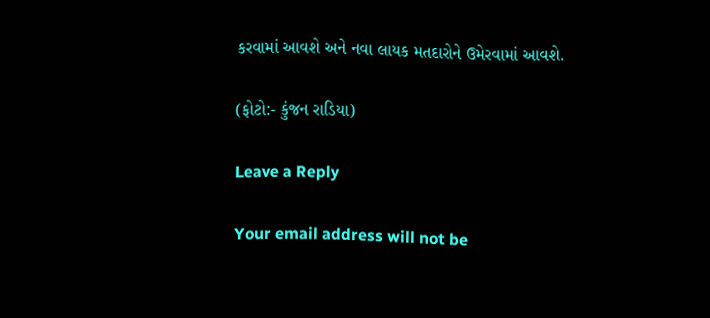કરવામાં આવશે અને નવા લાયક મતદારોને ઉમેરવામાં આવશે.

(ફોટો:- કુંજન રાડિયા)

Leave a Reply

Your email address will not be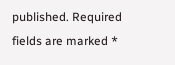published. Required fields are marked *